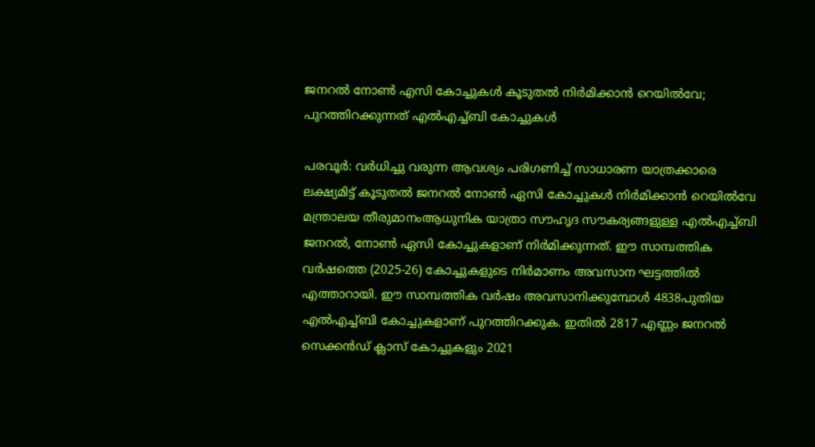ജനറൽ നോൺ എസി കോച്ചുകൾ കൂടുതൽ നിർമിക്കാൻ റെയിൽവേ; പുറത്തിറക്കുന്നത് എൽഎച്ച്ബി കോച്ചുകൾ

പരവൂർ: വർധിച്ചു വരുന്ന ആവശ്യം പരിഗണിച്ച് സാധാരണ യാത്രക്കാരെ ലക്ഷ്യമിട്ട് കൂടുതൽ ജനറൽ നോൺ ഏസി കോച്ചുകൾ നിർമിക്കാൻ റെയിൽവേ മന്ത്രാലയ തീരുമാനംആധുനിക യാത്രാ സൗഹൃദ സൗകര്യങ്ങളുള്ള എൽഎച്ച്ബി ജനറൽ, നോൺ ഏസി കോച്ചുകളാണ് നിർമിക്കുന്നത്. ഈ സാമ്പത്തിക വർഷത്തെ (2025-26) കോച്ചുകളുടെ നിർമാണം അവസാന ഘട്ടത്തിൽ എത്താറായി. ഈ സാമ്പത്തിക വർഷം അവസാനിക്കുമ്പോൾ 4838പുതിയ എൽഎച്ച്ബി കോച്ചുകളാണ് പുറത്തിറക്കുക. ഇതിൽ 2817 എണ്ണം ജനറൽ സെക്കൻഡ് ക്ലാസ് കോച്ചുകളും 2021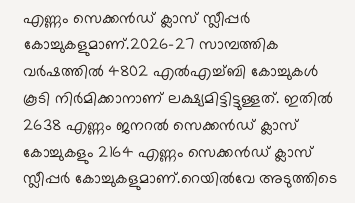എണ്ണം സെക്കൻഡ് ക്ലാസ് സ്ലീപ്പർ കോച്ചുകളുമാണ്.2026-27 സാമ്പത്തിക വർഷത്തിൽ 4802 എൽഎച്ച്ബി കോച്ചുകൾ കൂടി നിർമിക്കാനാണ് ലക്ഷ്യമിട്ടിട്ടുള്ളത്. ഇതിൽ 2638 എണ്ണം ജനറൽ സെക്കൻഡ് ക്ലാസ് കോച്ചുകളും 2164 എണ്ണം സെക്കൻഡ് ക്ലാസ് സ്ലീപ്പർ കോച്ചുകളുമാണ്.റെയിൽവേ അടുത്തിടെ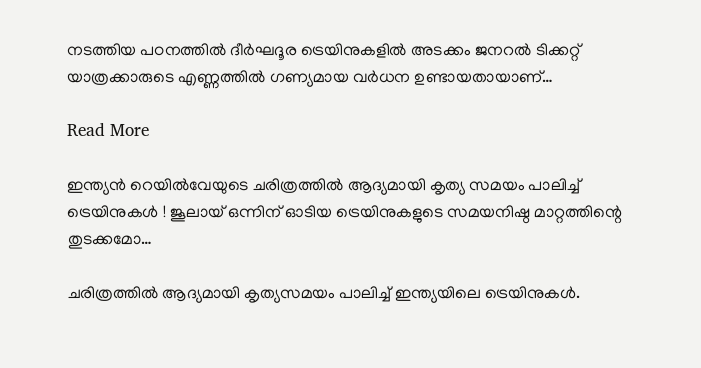നടത്തിയ പഠനത്തിൽ ദീർഘദൂര ട്രെയിനുകളിൽ അടക്കം ജനറൽ ടിക്കറ്റ് യാത്രക്കാരുടെ എണ്ണത്തിൽ ഗണ്യമായ വർധന ഉണ്ടായതായാണ്…

Read More

ഇന്ത്യന്‍ റെയില്‍വേയുടെ ചരിത്രത്തില്‍ ആദ്യമായി കൃത്യ സമയം പാലിച്ച് ട്രെയിനുകള്‍ ! ജൂലായ് ഒന്നിന് ഓടിയ ട്രെയിനുകളുടെ സമയനിഷ്ഠ മാറ്റത്തിന്റെ തുടക്കമോ…

ചരിത്രത്തില്‍ ആദ്യമായി കൃത്യസമയം പാലിച്ച് ഇന്ത്യയിലെ ട്രെയിനുകള്‍.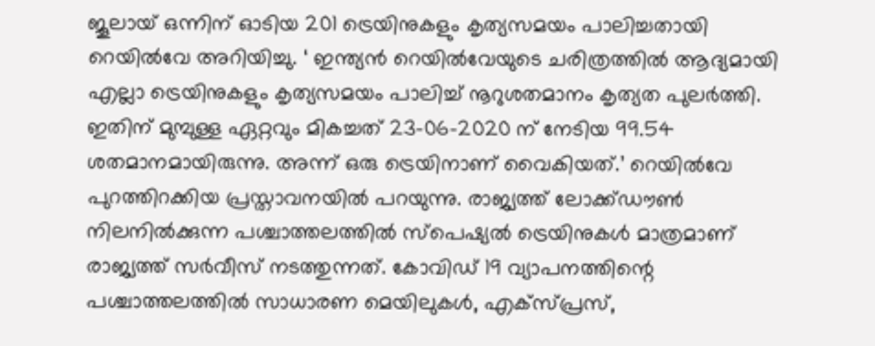ജൂലായ് ഒന്നിന് ഓടിയ 201 ട്രെയിനുകളും കൃത്യസമയം പാലിച്ചതായി റെയില്‍വേ അറിയിച്ചു. ‘ ഇന്ത്യന്‍ റെയില്‍വേയുടെ ചരിത്രത്തില്‍ ആദ്യമായി എല്ലാ ട്രെയിനുകളും കൃത്യസമയം പാലിച്ച് നൂറുശതമാനം കൃത്യത പുലര്‍ത്തി. ഇതിന് മുമ്പുള്ള ഏറ്റവും മികച്ചത് 23-06-2020 ന് നേടിയ 99.54 ശതമാനമായിരുന്നു. അന്ന് ഒരു ട്രെയിനാണ് വൈകിയത്.’ റെയില്‍വേ പുറത്തിറക്കിയ പ്രസ്താവനയില്‍ പറയുന്നു. രാജ്യത്ത് ലോക്ക്ഡൗണ്‍ നിലനില്‍ക്കുന്ന പശ്ചാത്തലത്തില്‍ സ്‌പെഷ്യല്‍ ട്രെയിനുകള്‍ മാത്രമാണ് രാജ്യത്ത് സര്‍വീസ് നടത്തുന്നത്. കോവിഡ് 19 വ്യാപനത്തിന്റെ പശ്ചാത്തലത്തില്‍ സാധാരണ മെയിലുകള്‍, എക്‌സ്പ്രസ്,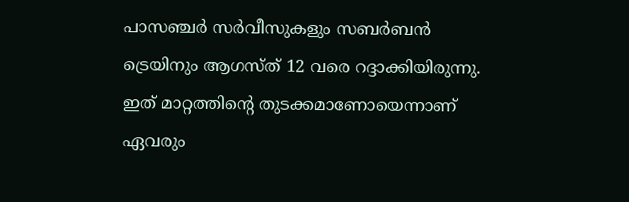പാസഞ്ചര്‍ സര്‍വീസുകളും സബര്‍ബന്‍ ട്രെയിനും ആഗസ്ത് 12 വരെ റദ്ദാക്കിയിരുന്നു. ഇത് മാറ്റത്തിന്റെ തുടക്കമാണോയെന്നാണ് ഏവരും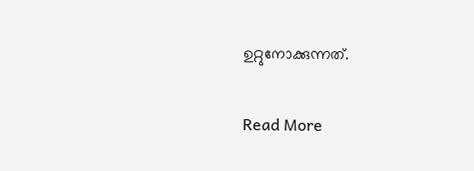ഉറ്റുനോക്കുന്നത്.

Read More